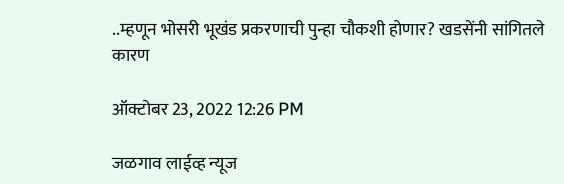..म्हणून भोसरी भूखंड प्रकरणाची पुन्हा चौकशी होणार? खडसेंनी सांगितले कारण

ऑक्टोबर 23, 2022 12:26 PM

जळगाव लाईव्ह न्यूज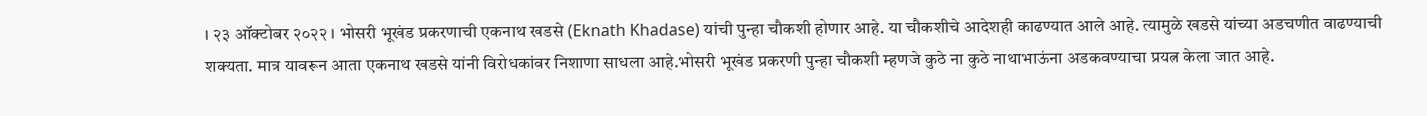। २३ ऑक्टोबर २०२२ । भोसरी भूखंड प्रकरणाची एकनाथ खडसे (Eknath Khadase) यांची पुन्हा चौकशी होणार आहे. या चौकशीचे आदेशही काढण्यात आले आहे. त्यामुळे खडसे यांच्या अडचणीत वाढण्याची शक्यता. मात्र यावरून आता एकनाथ खडसे यांनी विरोधकांवर निशाणा साधला आहे.भोसरी भूखंड प्रकरणी पुन्हा चौकशी म्हणजे कुठे ना कुठे नाथाभाऊंना अडकवण्याचा प्रयत्न केला जात आहे.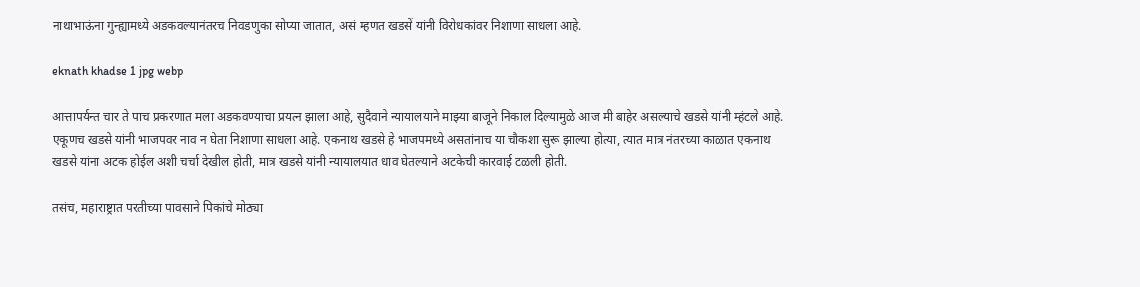नाथाभाऊंना गुन्ह्यामध्ये अडकवल्यानंतरच निवडणुका सोप्या जातात, असं म्हणत खडसें यांनी विरोधकांवर निशाणा साधला आहे.

eknath khadse 1 jpg webp

आत्तापर्यन्त चार ते पाच प्रकरणात मला अडकवण्याचा प्रयत्न झाला आहे, सुदैवाने न्यायालयाने माझ्या बाजूने निकाल दिल्यामुळे आज मी बाहेर असल्याचे खडसे यांनी म्हंटले आहे. एकूणच खडसे यांनी भाजपवर नाव न घेता निशाणा साधला आहे. एकनाथ खडसे हे भाजपमध्ये असतांनाच या चौकशा सुरू झाल्या होत्या, त्यात मात्र नंतरच्या काळात एकनाथ खडसे यांना अटक होईल अशी चर्चा देखील होती, मात्र खडसे यांनी न्यायालयात धाव घेतल्याने अटकेची कारवाई टळली होती.

तसंच, महाराष्ट्रात परतीच्या पावसाने पिकांचे मोठ्या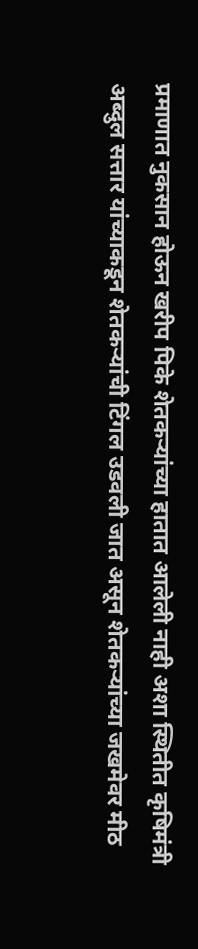प्रमाणात नुकसान होऊन खरीप पिके शेतकऱ्यांच्या हातात आलेली नाही अशा स्थितीत कृषिमंत्री अब्दुल सत्तार यांच्याकडून शेतकऱ्यांची टिंगल उडवली जात असून शेतकऱ्यांच्या जखमेवर मीठ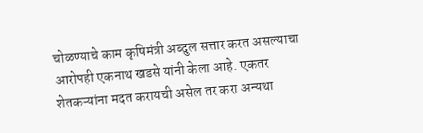चोळण्याचे काम कृषिमंत्री अब्दुल सत्तार करत असल्याचा आरोपही एकनाथ खडसे यांनी केला आहे. एकतर शेतकऱ्यांना मदत करायची असेल तर करा अन्यथा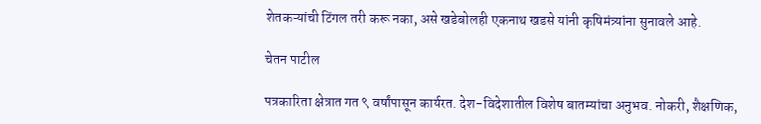शेतकऱ्यांची टिंगल तरी करू नका, असे खडेबोलही एकनाथ खडसे यांनी कृषिमंत्र्यांना सुनावले आहे.

चेतन पाटील

पत्रकारिता क्षेत्रात गत ९ वर्षांपासून कार्यरत. देश-विदेशातील विशेष बातम्यांचा अनुभव. नोकरी, शैक्षणिक,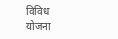विविध योजना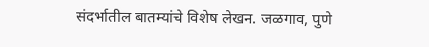संदर्भातील बातम्यांचे विशेष लेखन. जळगाव, पुणे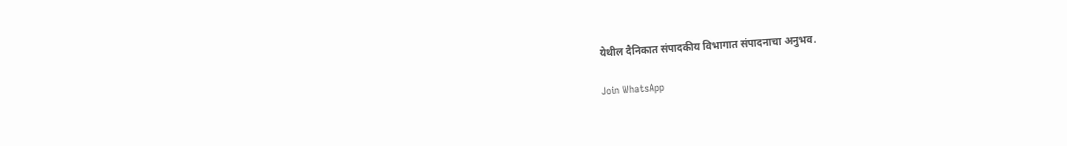येथील दैनिकात संपादकीय विभागात संपादनाचा अनुभव.

Join WhatsApp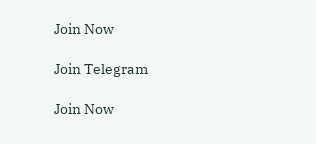Join Now

Join Telegram

Join Now